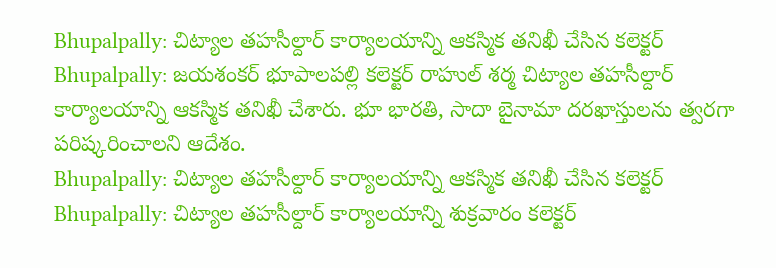Bhupalpally: చిట్యాల తహసీల్దార్ కార్యాలయాన్ని ఆకస్మిక తనిఖీ చేసిన కలెక్టర్
Bhupalpally: జయశంకర్ భూపాలపల్లి కలెక్టర్ రాహుల్ శర్మ చిట్యాల తహసీల్దార్ కార్యాలయాన్ని ఆకస్మిక తనిఖీ చేశారు. భూ భారతి, సాదా బైనామా దరఖాస్తులను త్వరగా పరిష్కరించాలని ఆదేశం.
Bhupalpally: చిట్యాల తహసీల్దార్ కార్యాలయాన్ని ఆకస్మిక తనిఖీ చేసిన కలెక్టర్
Bhupalpally: చిట్యాల తహసీల్దార్ కార్యాలయాన్ని శుక్రవారం కలెక్టర్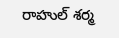రాహుల్ శర్మ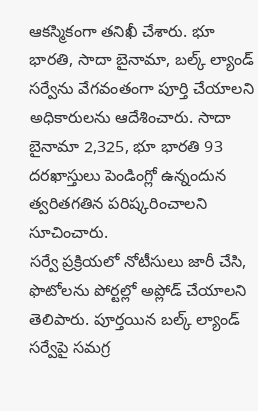ఆకస్మికంగా తనిఖీ చేశారు. భూ భారతి, సాదా బైనామా, బల్క్ ల్యాండ్ సర్వేను వేగవంతంగా పూర్తి చేయాలని అధికారులను ఆదేశించారు. సాదా బైనామా 2,325, భూ భారతి 93 దరఖాస్తులు పెండింగ్లో ఉన్నందున త్వరితగతిన పరిష్కరించాలని సూచించారు.
సర్వే ప్రక్రియలో నోటీసులు జారీ చేసి, ఫొటోలను పోర్టల్లో అప్లోడ్ చేయాలని తెలిపారు. పూర్తయిన బల్క్ ల్యాండ్ సర్వేపై సమగ్ర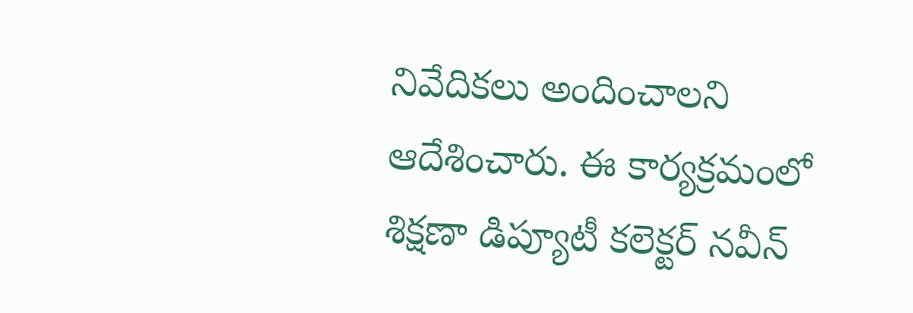నివేదికలు అందించాలని ఆదేశించారు. ఈ కార్యక్రమంలో శిక్షణా డిప్యూటీ కలెక్టర్ నవీన్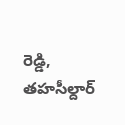రెడ్డి, తహసీల్దార్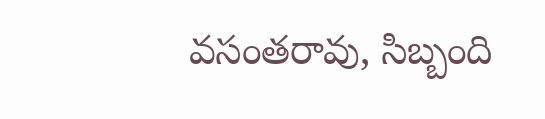వసంతరావు, సిబ్బంది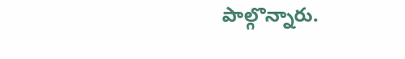పాల్గొన్నారు.